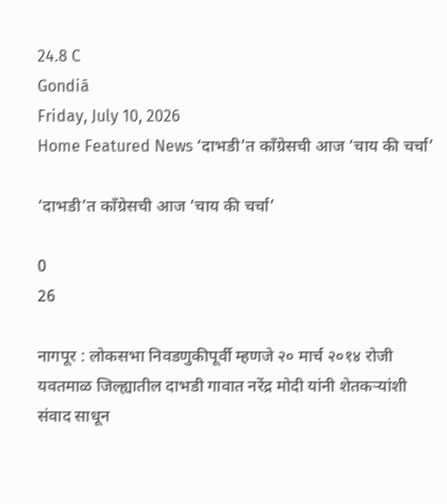24.8 C
Gondiā
Friday, July 10, 2026
Home Featured News ‘दाभडी’त काँग्रेसची आज ‘चाय की चर्चा’

‘दाभडी’त काँग्रेसची आज ‘चाय की चर्चा’

0
26

नागपूर : लोकसभा निवडणुकीपूर्वी म्हणजे २० मार्च २०१४ रोजी यवतमाळ जिल्ह्यातील दाभडी गावात नरेंद्र मोदी यांनी शेतकऱ्यांशी संवाद साधून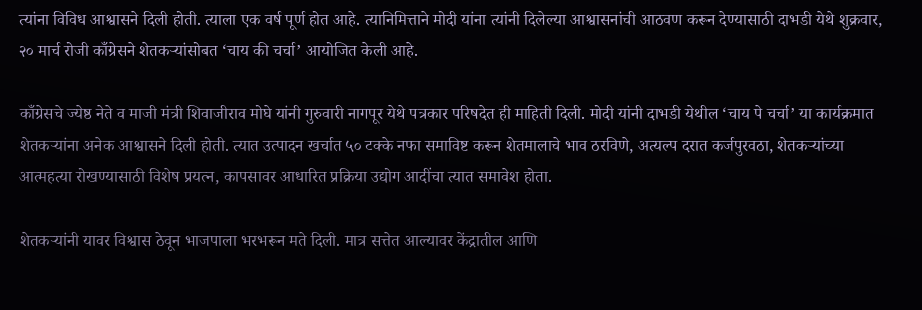त्यांना विविध आश्वासने दिली होती. त्याला एक वर्ष पूर्ण होत आहे. त्यानिमित्ताने मोदी यांना त्यांनी दिलेल्या आश्वासनांची आठवण करून देण्यासाठी दाभडी येथे शुक्रवार, २० मार्च रोजी काँग्रेसने शेतकऱ्यांसोबत ‘चाय की चर्चा’ आयोजित केली आहे.

काँग्रेसचे ज्येष्ठ नेते व माजी मंत्री शिवाजीराव मोघे यांनी गुरुवारी नागपूर येथे पत्रकार परिषदेत ही माहिती दिली. मोदी यांनी दाभडी येथील ‘चाय पे चर्चा’ या कार्यक्रमात शेतकऱ्यांना अनेक आश्वासने दिली होती. त्यात उत्पादन खर्चात ५० टक्के नफा समाविष्ट करून शेतमालाचे भाव ठरविणे, अत्यल्प दरात कर्जपुरवठा, शेतकऱ्यांच्या आत्महत्या रोखण्यासाठी विशेष प्रयत्न, कापसावर आधारित प्रक्रिया उद्योग आदींचा त्यात समावेश होता.

शेतकऱ्यांनी यावर विश्वास ठेवून भाजपाला भरभरून मते दिली. मात्र सत्तेत आल्यावर केंद्रातील आणि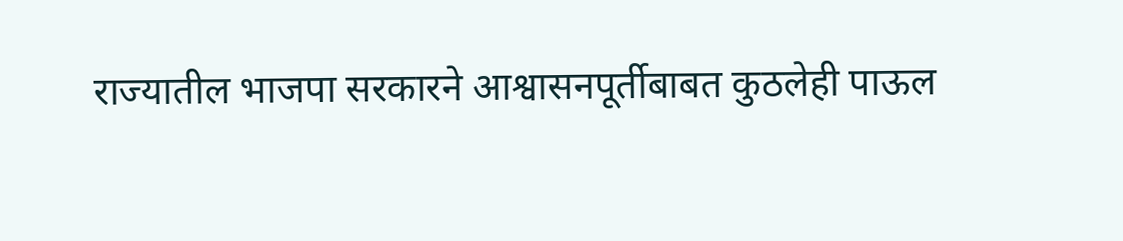राज्यातील भाजपा सरकारने आश्वासनपूर्तीबाबत कुठलेही पाऊल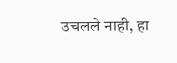उचलले नाही, हा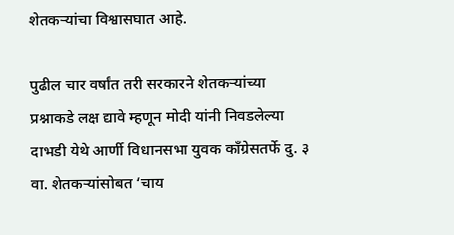शेतकऱ्यांचा विश्वासघात आहे.

पुढील चार वर्षांत तरी सरकारने शेतकऱ्यांच्या प्रश्नाकडे लक्ष द्यावे म्हणून मोदी यांनी निवडलेल्या दाभडी येथे आर्णी विधानसभा युवक काँग्रेसतर्फे दु. ३ वा. शेतकऱ्यांसोबत ‘चाय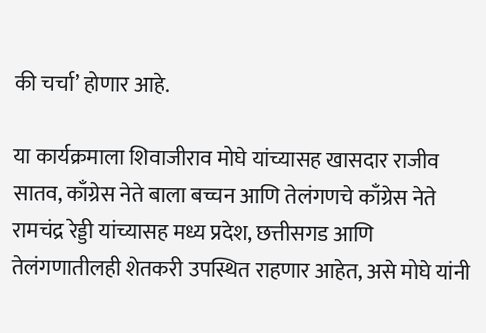की चर्चा’ होणार आहे.

या कार्यक्रमाला शिवाजीराव मोघे यांच्यासह खासदार राजीव सातव, काँग्रेस नेते बाला बच्चन आणि तेलंगणचे काँग्रेस नेते रामचंद्र रेड्डी यांच्यासह मध्य प्रदेश, छत्तीसगड आणि तेलंगणातीलही शेतकरी उपस्थित राहणार आहेत, असे मोघे यांनी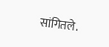सांगितले.